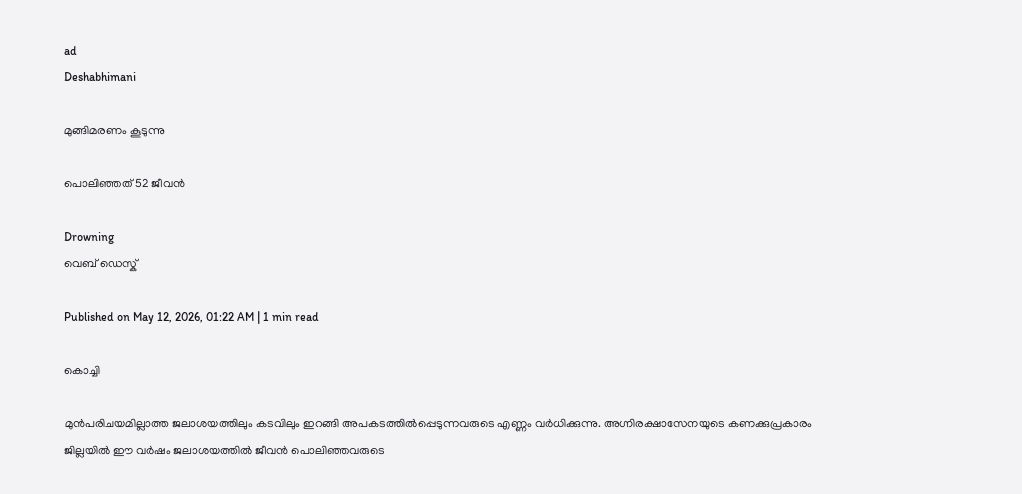ad
Deshabhimani

മുങ്ങിമരണം കൂടുന്നു

പൊലിഞ്ഞത് 52 ജീവൻ

Drowning
വെബ് ഡെസ്ക്

Published on May 12, 2026, 01:22 AM | 1 min read

കൊച്ചി

മുൻപരിചയമില്ലാത്ത ജലാശയത്തിലും കടവിലും ഇറങ്ങി അപകടത്തിൽപ്പെടുന്നവരുടെ എണ്ണം വർധിക്കുന്നു. അഗ്നിരക്ഷാസേനയുടെ കണക്കുപ്രകാരം ജില്ലയിൽ ഈ വർഷം ജലാശയത്തിൽ ജീവൻ പൊലിഞ്ഞവരുടെ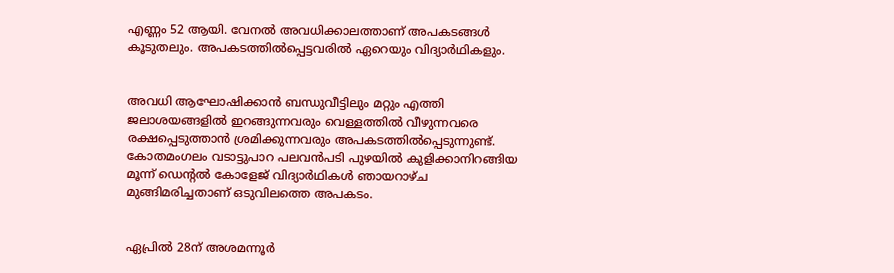എണ്ണം 52 ആയി. വേനൽ അവധിക്കാലത്താണ്‌ അപകടങ്ങൾ കൂടുതലും. അപകടത്തില്‍പ്പെട്ടവരില്‍ ഏറെയും വിദ്യാര്‍ഥികളും.


അവധി ആഘോഷിക്കാൻ ബന്ധുവീട്ടിലും മറ്റും എത്തി ജലാശയങ്ങളിൽ ഇറങ്ങുന്നവരും വെള്ളത്തിൽ വീഴുന്നവരെ രക്ഷപ്പെടുത്താൻ ശ്രമിക്കുന്നവരും അപകടത്തിൽപ്പെടുന്നുണ്ട്. കോതമംഗലം വടാട്ടുപാറ പലവൻപടി പുഴയിൽ കുളിക്കാനിറങ്ങിയ മൂന്ന് ഡെന്റൽ കോളേജ്‌ വിദ്യാർഥികൾ ഞായറാഴ്‌ച മുങ്ങിമരിച്ചതാണ് ഒടുവിലത്തെ അപകടം.


ഏപ്രിൽ 28ന്‌ അശമന്നൂര്‍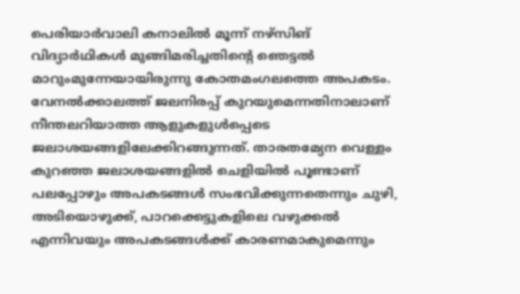പെരിയാർവാലി കനാലിൽ മൂന്ന്‌ നഴ്‌സിങ്‌ വിദ്യാർഥികൾ മുങ്ങിമരിച്ചതിന്റെ ഞെട്ടല്‍ മാറുംമുന്നേയായിരുന്നു കോതമംഗലത്തെ അപകടം. വേനൽക്കാലത്ത് ജലനിരപ്പ് കുറയുമെന്നതിനാലാണ് നീന്തലറിയാത്ത ആളുകളുൾപ്പെടെ ജലാശയങ്ങളിലേക്കിറങ്ങുന്നത്. താരതമ്യേന വെള്ളം കുറഞ്ഞ ജലാശയങ്ങളിൽ ചെളിയിൽ പൂണ്ടാണ് പലപ്പോഴും അപകടങ്ങൾ സംഭവിക്കുന്നതെന്നും ചുഴി, അടിയൊഴുക്ക്, പാറക്കെട്ടുകളിലെ വഴുക്കൽ എന്നിവയും അപകടങ്ങൾക്ക് കാരണമാകുമെന്നും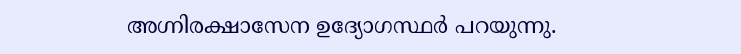അഗ്നിരക്ഷാസേന ഉദ്യോഗസ്ഥർ പറയുന്നു.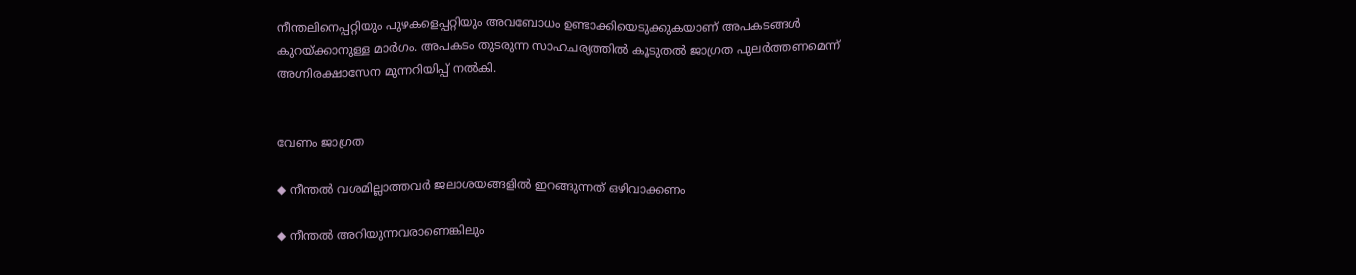നീന്തലിനെപ്പറ്റിയും പുഴകളെപ്പറ്റിയും അവബോധം ഉണ്ടാക്കിയെടുക്കുകയാണ് അപകടങ്ങള്‍ കുറയ്ക്കാനുള്ള മാര്‍ഗം. അപകടം തുടരുന്ന സാഹചര്യത്തിൽ കൂടുതല്‍ ജാഗ്രത പുലര്‍ത്തണമെന്ന് അഗ്നിരക്ഷാസേന മുന്നറിയിപ്പ് നൽകി.


വേണം ജാഗ്രത

◆ നീന്തൽ വശമില്ലാത്തവർ ജലാശയങ്ങളിൽ ഇറങ്ങുന്നത് ഒഴിവാക്കണം

◆ നീന്തൽ അറിയുന്നവരാണെങ്കിലും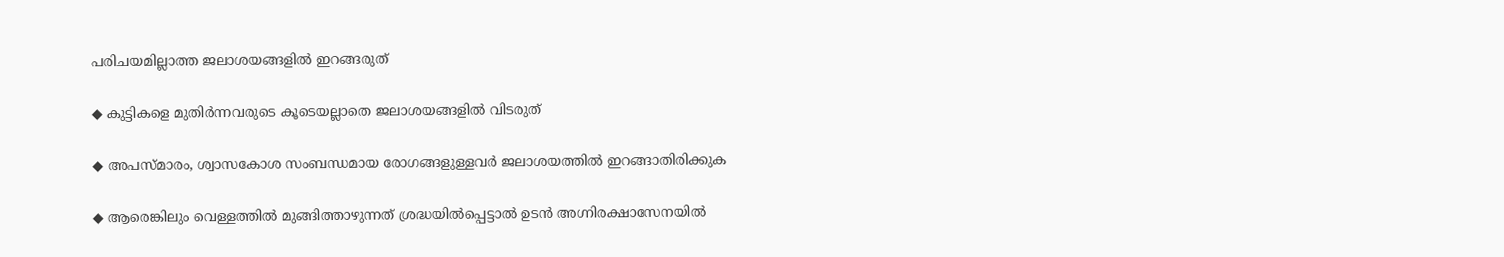പരിചയമില്ലാത്ത ജലാശയങ്ങളില്‍ ഇറങ്ങരുത്

◆ കുട്ടികളെ മുതിർന്നവരുടെ കൂടെയല്ലാതെ ജലാശയങ്ങളിൽ വിടരുത്

◆ അപസ്മാരം, ശ്വാസകോശ സംബന്ധമായ രോഗങ്ങളുള്ളവർ ജലാശയത്തിൽ ഇറങ്ങാതിരിക്കുക

◆ ആരെങ്കിലും വെള്ളത്തിൽ മുങ്ങിത്താഴുന്നത് ശ്രദ്ധയിൽപ്പെട്ടാൽ ഉടൻ അഗ്നിരക്ഷാസേനയില്‍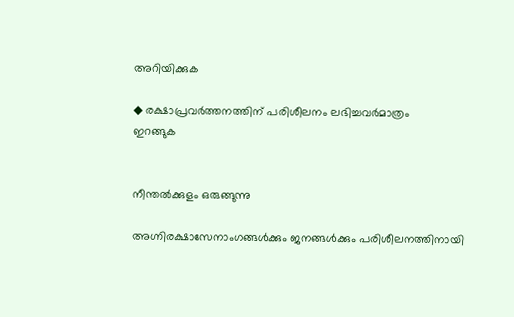അറിയിക്കുക

◆ രക്ഷാപ്രവർത്തനത്തിന് പരിശീലനം ലഭിച്ചവർമാത്രം
ഇറങ്ങുക


നീന്തല്‍ക്കുളം ഒരുങ്ങുന്നു

അഗ്നിരക്ഷാസേനാംഗങ്ങൾക്കും ജനങ്ങൾക്കും പരിശീലനത്തിനായി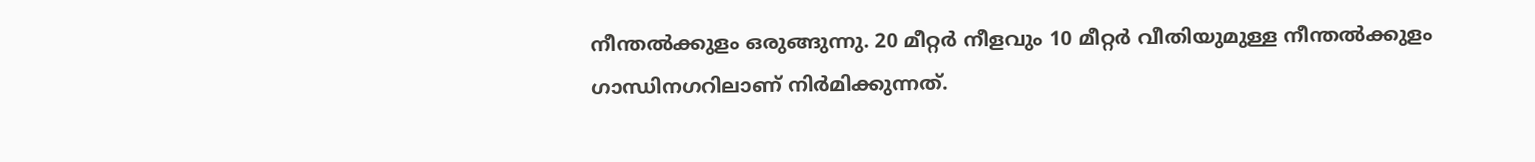നീന്തൽക്കുളം ഒരുങ്ങുന്നു. 20 മീറ്റർ നീളവും 10 മീറ്റർ വീതിയുമുള്ള നീന്തൽക്കുളം ഗാന്ധിനഗറിലാണ് നിർമിക്കുന്നത്.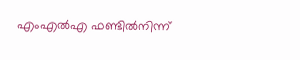എംഎൽഎ ഫണ്ടിൽനിന്ന്‌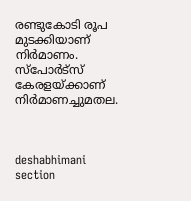രണ്ടുകോടി രൂപ മുടക്കിയാണ്‌ നിർമാണം. സ്പോർട്‌സ്‌ കേരളയ്‌ക്കാണ്‌ നിർമാണച്ചുമതല.



deshabhimani section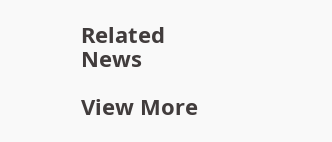Related News

View More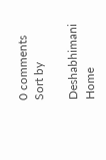0 comments
Sort by

Deshabhimani
Home